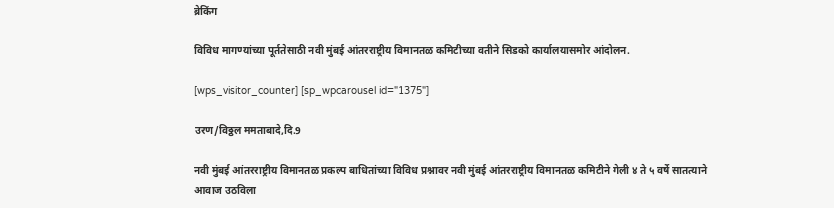ब्रेकिंग

विविध मागण्यांच्या पूर्ततेसाठी नवी मुंबई आंतरराष्ट्रीय विमानतळ कमिटीच्या वतीने सिडको कार्यालयासमोर आंदोलन.

[wps_visitor_counter] [sp_wpcarousel id="1375"]

उरण/विठ्ठल ममताबादे,दि.9

नवी मुंबई आंतरराष्ट्रीय विमानतळ प्रकल्प बाधितांच्या विविध प्रश्नावर नवी मुंबई आंतरराष्ट्रीय विमानतळ कमिटीने गेली ४ ते ५ वर्षे सातत्याने आवाज उठविला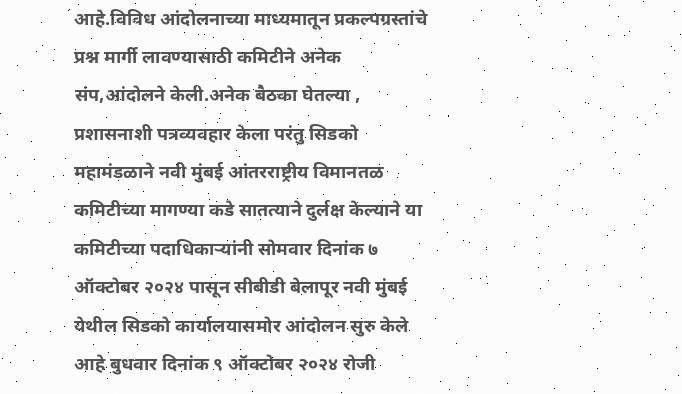आहे.विविध आंदोलनाच्या माध्यमातून प्रकल्पग्रस्तांचे प्रश्न मार्गी लावण्यासाठी कमिटीने अनेक संप,आंदोलने केली.अनेक बैठका घेतल्या , प्रशासनाशी पत्रव्यवहार केला परंतु सिडको महामंडळाने नवी मुंबई आंतरराष्ट्रीय विमानतळ कमिटीच्या मागण्या कडे सातत्याने दुर्लक्ष केल्याने या कमिटीच्या पदाधिकाऱ्यांनी सोमवार दिनांक ७ ऑक्टोबर २०२४ पासून सीबीडी बेलापूर नवी मुंबई येथील सिडको कार्यालयासमोर आंदोलन सुरु केले आहे बुधवार दिनांक ९ ऑक्टोबर २०२४ रोजी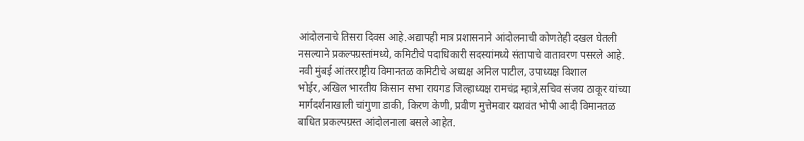आंदोलनाचे तिसरा दिवस आहे.अद्यापही मात्र प्रशासनाने आंदोलनाची कोणतेही दखल घेतली नसल्याने प्रकल्पग्रस्तांमध्ये, कमिटीचे पदाधिकारी सदस्यांमध्ये संतापाचे वातावरण पसरले आहे. नवी मुंबई आंतरराष्ट्रीय विमानतळ कमिटीचे अध्यक्ष अनिल पाटील, उपाध्यक्ष विशाल भोईर,अखिल भारतीय किसान सभा रायगड जिल्हाध्यक्ष रामचंद्र म्हात्रे,सचिव संजय ठाकूर यांच्या मार्गदर्शनाखाली चांगुणा डाकी, किरण केणी, प्रवीण मुत्तेमवार यशवंत भोपी आदी विमानतळ बाधित प्रकल्पग्रस्त आंदोलनाला बसले आहेत.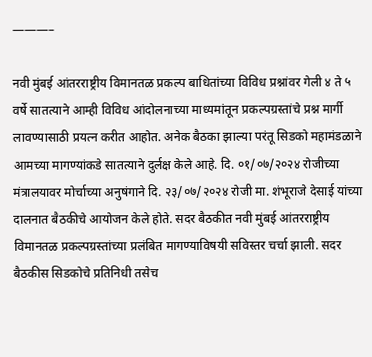———–

नवी मुंबई आंतरराष्ट्रीय विमानतळ प्रकल्प बाधितांच्या विविध प्रश्नांवर गेली ४ ते ५ वर्षे सातत्याने आम्ही विविध आंदोलनाच्या माध्यमांतून प्रकल्पग्रस्तांचे प्रश्न मार्गी लावण्यासाठी प्रयत्न करीत आहोत. अनेक बैठका झाल्या परंतू सिडको महामंडळाने आमच्या मागण्यांकडे सातत्याने दुर्लक्ष केले आहे. दि. ०१/०७/२०२४ रोजीच्या मंत्रालयावर मोर्चाच्या अनुषंगाने दि. २३/०७/२०२४ रोजी मा. शंभूराजे देसाई यांच्या दालनात बैठकीचे आयोजन केले होते. सदर बैठकीत नवी मुंबई आंतरराष्ट्रीय विमानतळ प्रकल्पग्रस्तांच्या प्रलंबित मागण्याविषयी सविस्तर चर्चा झाली. सदर बैठकीस सिडकोचे प्रतिनिधी तसेच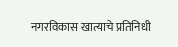नगरविकास खात्याचे प्रतिनिधी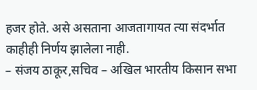हजर होते. असे असताना आजतागायत त्या संदर्भात काहीही निर्णय झालेला नाही.
– संजय ठाकूर,सचिव – अखिल भारतीय किसान सभा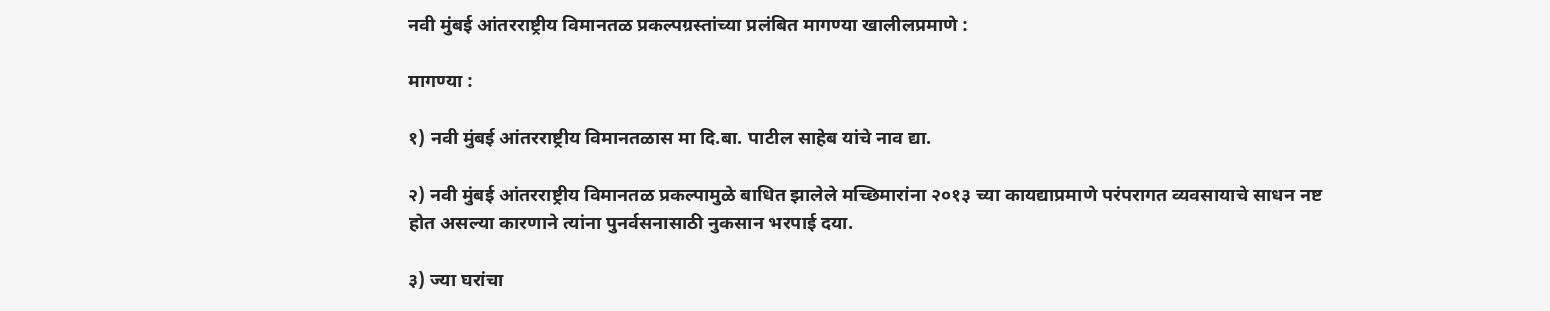नवी मुंबई आंतरराष्ट्रीय विमानतळ प्रकल्पग्रस्तांच्या प्रलंबित मागण्या खालीलप्रमाणे :

मागण्या :

१) नवी मुंबई आंतरराष्ट्रीय विमानतळास मा दि.बा. पाटील साहेब यांचे नाव द्या.

२) नवी मुंबई आंतरराष्ट्रीय विमानतळ प्रकल्पामुळे बाधित झालेले मच्छिमारांना २०१३ च्या कायद्याप्रमाणे परंपरागत व्यवसायाचे साधन नष्ट होत असल्या कारणाने त्यांना पुनर्वसनासाठी नुकसान भरपाई दया.

३) ज्या घरांचा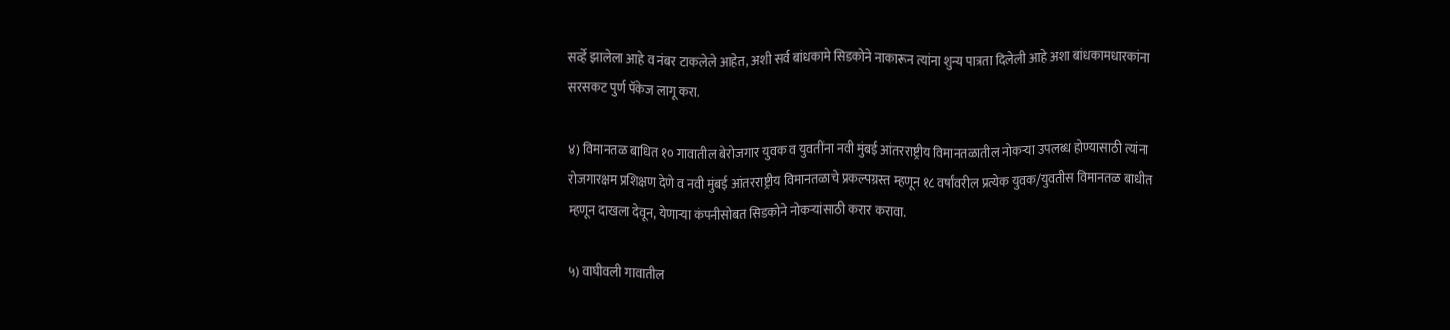सर्व्हे झालेला आहे व नंबर टाकलेले आहेत, अशी सर्व बांधकामे सिडकोने नाकारून त्यांना शुन्य पात्रता दिलेली आहे अशा बांधकामधारकांना सरसकट पुर्ण पॅकेज लागू करा.

४) विमानतळ बाधित १० गावातील बेरोजगार युवक व युवतींना नवी मुंबई आंतरराष्ट्रीय विमानतळातील नोकऱ्या उपलब्ध होण्यासाठी त्यांना रोजगारक्षम प्रशिक्षण देणे व नवी मुंबई आंतरराष्ट्रीय विमानतळाचे प्रकल्पग्रस्त म्हणून १८ वर्षांवरील प्रत्येक युवक/युवतीस विमानतळ बाधीत म्हणून दाखला देवून, येणाऱ्या कंपनीसोबत सिडकोने नोकऱ्यांसाठी करार करावा.

५) वाघीवली गावातील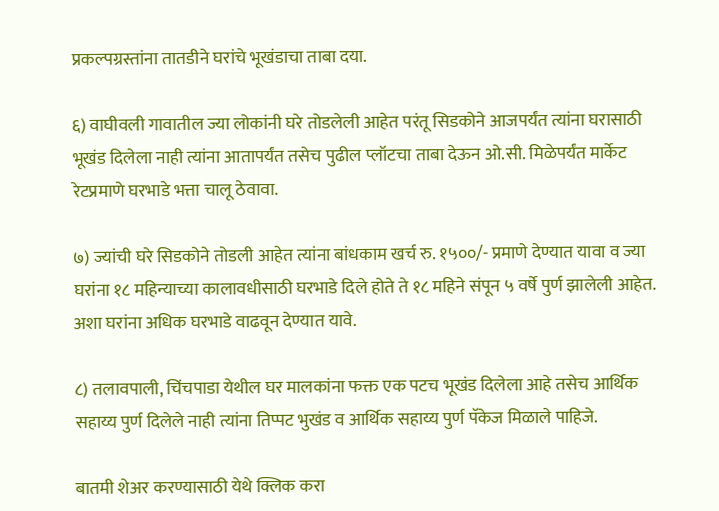प्रकल्पग्रस्तांना तातडीने घरांचे भूखंडाचा ताबा दया.

६) वाघीवली गावातील ज्या लोकांनी घरे तोडलेली आहेत परंतू सिडकोने आजपर्यंत त्यांना घरासाठी भूखंड दिलेला नाही त्यांना आतापर्यंत तसेच पुढील प्लॉटचा ताबा देऊन ओ.सी. मिळेपर्यंत मार्केट रेटप्रमाणे घरभाडे भत्ता चालू ठेवावा.

७) ज्यांची घरे सिडकोने तोडली आहेत त्यांना बांधकाम खर्च रु. १५००/- प्रमाणे देण्यात यावा व ज्या घरांना १८ महिन्याच्या कालावधीसाठी घरभाडे दिले होते ते १८ महिने संपून ५ वर्षे पुर्ण झालेली आहेत. अशा घरांना अधिक घरभाडे वाढवून देण्यात यावे.

८) तलावपाली, चिंचपाडा येथील घर मालकांना फक्त एक पटच भूखंड दिलेला आहे तसेच आर्थिक सहाय्य पुर्ण दिलेले नाही त्यांना तिप्पट भुखंड व आर्थिक सहाय्य पुर्ण पॅकेज मिळाले पाहिजे.

बातमी शेअर करण्यासाठी येथे क्लिक करा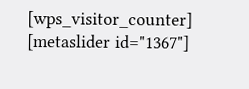[wps_visitor_counter] [metaslider id="1367"]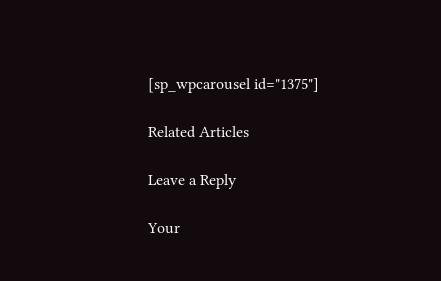[sp_wpcarousel id="1375"]

Related Articles

Leave a Reply

Your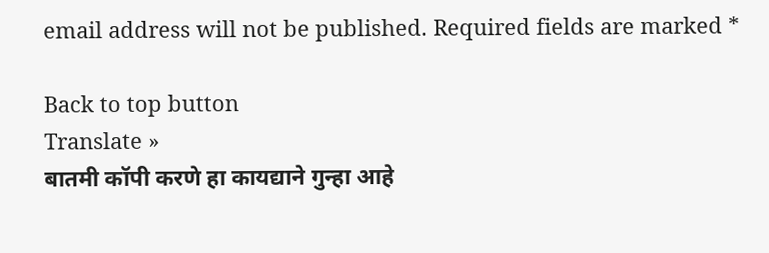email address will not be published. Required fields are marked *

Back to top button
Translate »
बातमी कॉपी करणे हा कायद्याने गुन्हा आहे